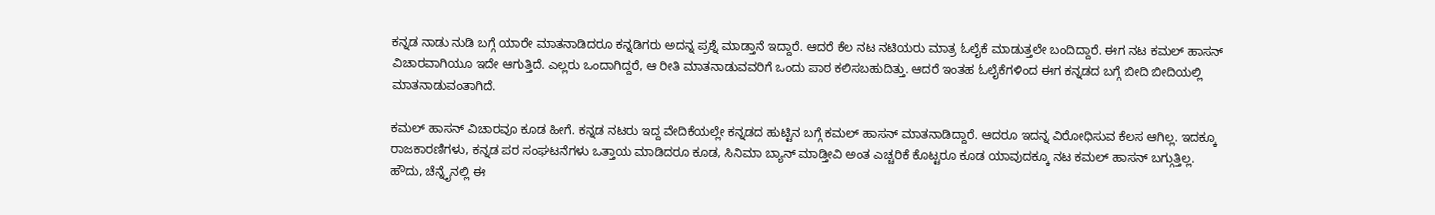ಕನ್ನಡ ನಾಡು ನುಡಿ ಬಗ್ಗೆ ಯಾರೇ ಮಾತನಾಡಿದರೂ ಕನ್ನಡಿಗರು ಅದನ್ನ ಪ್ರಶ್ನೆ ಮಾಡ್ತಾನೆ ಇದ್ದಾರೆ. ಆದರೆ ಕೆಲ ನಟ ನಟಿಯರು ಮಾತ್ರ ಓಲೈಕೆ ಮಾಡುತ್ತಲೇ ಬಂದಿದ್ದಾರೆ. ಈಗ ನಟ ಕಮಲ್ ಹಾಸನ್ ವಿಚಾರವಾಗಿಯೂ ಇದೇ ಆಗುತ್ತಿದೆ. ಎಲ್ಲರು ಒಂದಾಗಿದ್ದರೆ, ಆ ರೀತಿ ಮಾತನಾಡುವವರಿಗೆ ಒಂದು ಪಾಠ ಕಲಿಸಬಹುದಿತ್ತು. ಆದರೆ ಇಂತಹ ಓಲೈಕೆಗಳಿಂದ ಈಗ ಕನ್ನಡದ ಬಗ್ಗೆ ಬೀದಿ ಬೀದಿಯಲ್ಲಿ ಮಾತನಾಡುವಂತಾಗಿದೆ.

ಕಮಲ್ ಹಾಸನ್ ವಿಚಾರವೂ ಕೂಡ ಹೀಗೆ. ಕನ್ನಡ ನಟರು ಇದ್ದ ವೇದಿಕೆಯಲ್ಲೇ ಕನ್ನಡದ ಹುಟ್ಟಿನ ಬಗ್ಗೆ ಕಮಲ್ ಹಾಸನ್ ಮಾತನಾಡಿದ್ದಾರೆ. ಆದರೂ ಇದನ್ನ ವಿರೋಧಿಸುವ ಕೆಲಸ ಆಗಿಲ್ಲ. ಇದಕ್ಕೂ ರಾಜಕಾರಣಿಗಳು, ಕನ್ನಡ ಪರ ಸಂಘಟನೆಗಳು ಒತ್ತಾಯ ಮಾಡಿದರೂ ಕೂಡ, ಸಿನಿಮಾ ಬ್ಯಾನ್ ಮಾಡ್ತೀವಿ ಅಂತ ಎಚ್ಚರಿಕೆ ಕೊಟ್ಟರೂ ಕೂಡ ಯಾವುದಕ್ಕೂ ನಟ ಕಮಲ್ ಹಾಸನ್ ಬಗ್ಗುತ್ತಿಲ್ಲ.
ಹೌದು, ಚೆನ್ನೈನಲ್ಲಿ ಈ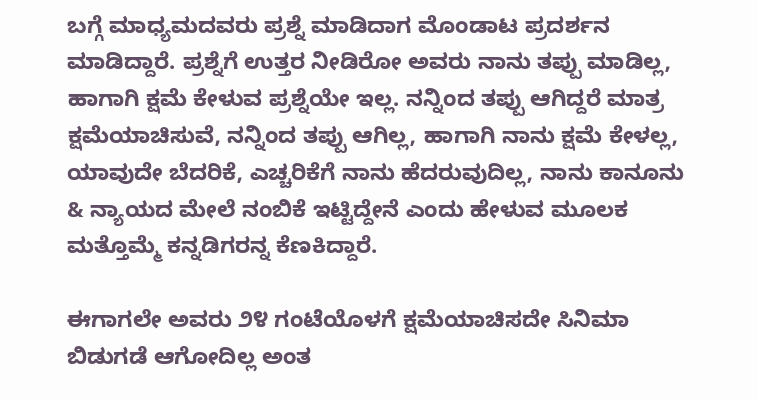ಬಗ್ಗೆ ಮಾಧ್ಯಮದವರು ಪ್ರಶ್ನೆ ಮಾಡಿದಾಗ ಮೊಂಡಾಟ ಪ್ರದರ್ಶನ ಮಾಡಿದ್ದಾರೆ. ಪ್ರಶ್ನೆಗೆ ಉತ್ತರ ನೀಡಿರೋ ಅವರು ನಾನು ತಪ್ಪು ಮಾಡಿಲ್ಲ, ಹಾಗಾಗಿ ಕ್ಷಮೆ ಕೇಳುವ ಪ್ರಶ್ನೆಯೇ ಇಲ್ಲ. ನನ್ನಿಂದ ತಪ್ಪು ಆಗಿದ್ದರೆ ಮಾತ್ರ ಕ್ಷಮೆಯಾಚಿಸುವೆ, ನನ್ನಿಂದ ತಪ್ಪು ಆಗಿಲ್ಲ, ಹಾಗಾಗಿ ನಾನು ಕ್ಷಮೆ ಕೇಳಲ್ಲ, ಯಾವುದೇ ಬೆದರಿಕೆ, ಎಚ್ಚರಿಕೆಗೆ ನಾನು ಹೆದರುವುದಿಲ್ಲ, ನಾನು ಕಾನೂನು & ನ್ಯಾಯದ ಮೇಲೆ ನಂಬಿಕೆ ಇಟ್ಟಿದ್ದೇನೆ ಎಂದು ಹೇಳುವ ಮೂಲಕ ಮತ್ತೊಮ್ಮೆ ಕನ್ನಡಿಗರನ್ನ ಕೆಣಕಿದ್ದಾರೆ.

ಈಗಾಗಲೇ ಅವರು ೨೪ ಗಂಟೆಯೊಳಗೆ ಕ್ಷಮೆಯಾಚಿಸದೇ ಸಿನಿಮಾ ಬಿಡುಗಡೆ ಆಗೋದಿಲ್ಲ ಅಂತ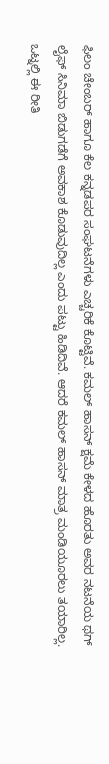ಫಿಲಂ ಚೇಂಬರ್ ಹಾಗೂ ಕೆಲ ಕನ್ನಡಪರ ಸಂಘಟನೆಗಳು ಎಚ್ಚರಿಕೆ ಕೊಟ್ಟಿವೆ. ಕಮಲ್ ಹಾಸನ್ ಕ್ಷಮೆ ಕೇಳದ ಹೊರತು ಅವರ ನಟನೆಯ ಥಗ್ ಲೈಫ್ ಸಿನಿಮಾ ಬಿಡುಗಡೆಗೆ ಅವಕಾಶ ಕೊಡುವುದಿಲ್ಲ ಎಂದು ಪಟ್ಟು ಹಿಡಿದಿವೆ. ಆದರೆ ಕಮಲ್ ಹಾಸನ್ ಮಾತ್ರ ಮಂಡಿಯೂರಲು ತಯಾರಿಲ್ಲ.
ಒಟ್ನಲ್ಲಿ ಈ ರೀತಿ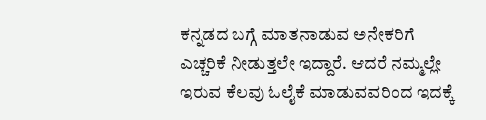ಕನ್ನಡದ ಬಗ್ಗೆ ಮಾತನಾಡುವ ಅನೇಕರಿಗೆ ಎಚ್ಚರಿಕೆ ನೀಡುತ್ತಲೇ ಇದ್ದಾರೆ. ಆದರೆ ನಮ್ಮಲ್ಲೇ ಇರುವ ಕೆಲವು ಓಲೈಕೆ ಮಾಡುವವರಿಂದ ಇದಕ್ಕೆ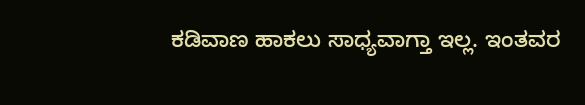ಕಡಿವಾಣ ಹಾಕಲು ಸಾಧ್ಯವಾಗ್ತಾ ಇಲ್ಲ. ಇಂತವರ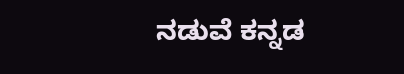ನಡುವೆ ಕನ್ನಡ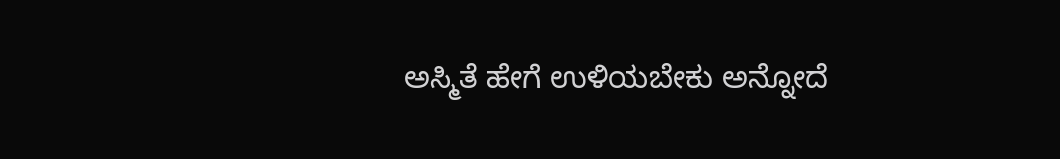ಅಸ್ಮಿತೆ ಹೇಗೆ ಉಳಿಯಬೇಕು ಅನ್ನೋದೆ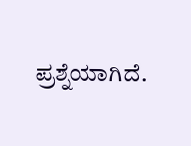ಪ್ರಶ್ನೆಯಾಗಿದೆ.